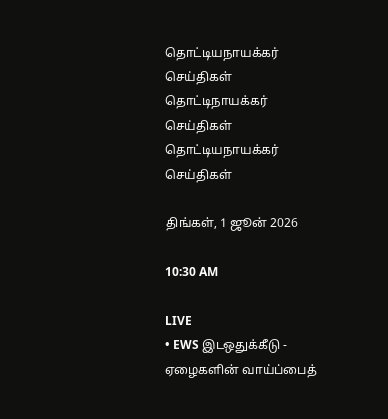தொட்டியநாயக்கர் செய்திகள்
தொட்டிநாயக்கர்
செய்திகள்
தொட்டியநாயக்கர் செய்திகள்

திங்கள், 1 ஜூன் 2026

10:30 AM

LIVE
• EWS இடஒதுக்கீடு - ஏழைகளின் வாய்ப்பைத்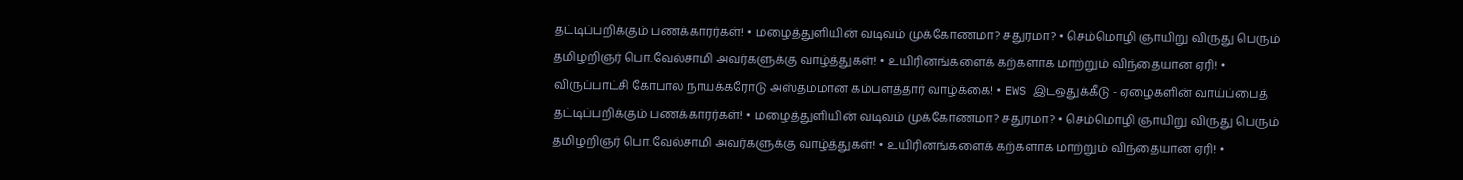தட்டிப்பறிக்கும் பணக்காரர்கள்! • மழைத்துளியின் வடிவம் முக்கோணமா? சதுரமா? • செம்மொழி ஞாயிறு விருது பெரும் தமிழறிஞர் பொ.வேல்சாமி அவர்களுக்கு வாழ்த்துகள்! • உயிரினங்களைக் கற்களாக மாற்றும் விந்தையான ஏரி! • விருப்பாட்சி கோபால நாயக்கரோடு அஸ்தமமான கம்பளத்தார் வாழ்க்கை! • EWS இடஒதுக்கீடு - ஏழைகளின் வாய்ப்பைத் தட்டிப்பறிக்கும் பணக்காரர்கள்! • மழைத்துளியின் வடிவம் முக்கோணமா? சதுரமா? • செம்மொழி ஞாயிறு விருது பெரும் தமிழறிஞர் பொ.வேல்சாமி அவர்களுக்கு வாழ்த்துகள்! • உயிரினங்களைக் கற்களாக மாற்றும் விந்தையான ஏரி! •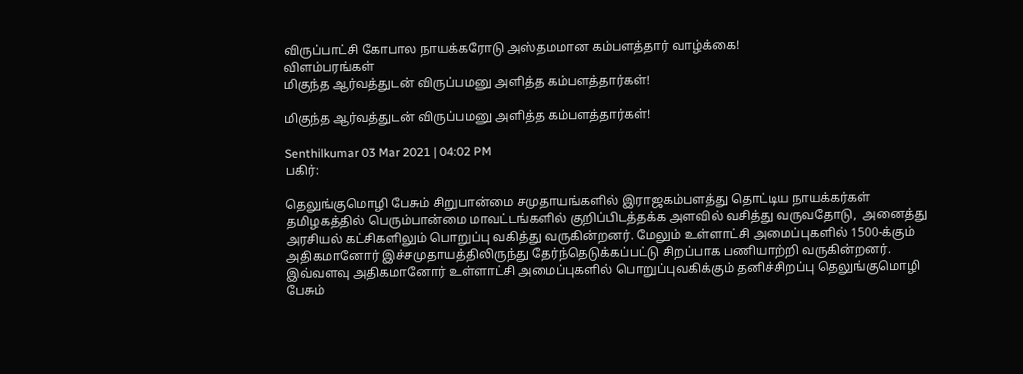விருப்பாட்சி கோபால நாயக்கரோடு அஸ்தமமான கம்பளத்தார் வாழ்க்கை!
விளம்பரங்கள்
மிகுந்த ஆர்வத்துடன் விருப்பமனு அளித்த கம்பளத்தார்கள்!

மிகுந்த ஆர்வத்துடன் விருப்பமனு அளித்த கம்பளத்தார்கள்!

Senthilkumar 03 Mar 2021 | 04:02 PM
பகிர்:

தெலுங்குமொழி பேசும் சிறுபான்மை சமுதாயங்களில் இராஜகம்பளத்து தொட்டிய நாயக்கர்கள் தமிழகத்தில் பெரும்பான்மை மாவட்டங்களில் குறிப்பிடத்தக்க அளவில் வசித்து வருவதோடு,  அனைத்து அரசியல் கட்சிகளிலும் பொறுப்பு வகித்து வருகின்றனர். மேலும் உள்ளாட்சி அமைப்புகளில் 1500-க்கும் அதிகமானோர் இச்சமுதாயத்திலிருந்து தேர்ந்தெடுக்கப்பட்டு சிறப்பாக பணியாற்றி வருகின்றனர். இவ்வளவு அதிகமானோர் உள்ளாட்சி அமைப்புகளில் பொறுப்புவகிக்கும் தனிச்சிறப்பு தெலுங்குமொழி பேசும்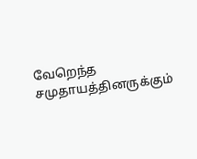வேறெந்த சமுதாயத்தினருக்கும்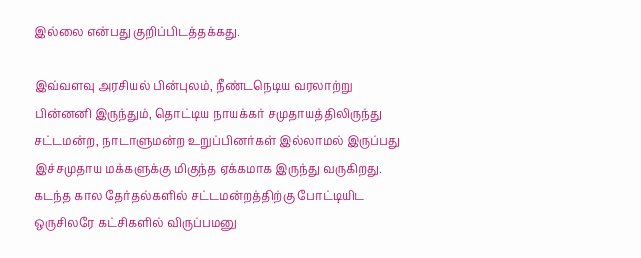இல்லை என்பது குறிப்பிடத்தக்கது.

இவ்வளவு அரசியல் பின்புலம், நீண்டநெடிய வரலாற்று பின்னனி இருந்தும், தொட்டிய நாயக்கர் சமுதாயத்திலிருந்து சட்டமன்ற, நாடாளுமன்ற உறுப்பினர்கள் இல்லாமல் இருப்பது இச்சமுதாய மக்களுக்கு மிகுந்த ஏக்கமாக இருந்து வருகிறது. கடந்த கால தேர்தல்களில் சட்டமன்றத்திற்கு போட்டியிட ஒருசிலரே கட்சிகளில் விருப்பமனு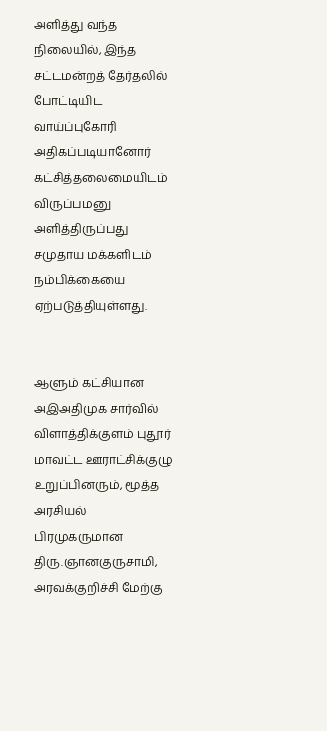அளித்து வந்த நிலையில், இந்த சட்டமன்றத் தேர்தலில் போட்டியிட வாய்ப்புகோரி அதிகப்படியானோர் கட்சித்தலைமையிடம் விருப்பமனு அளித்திருப்பது சமுதாய மக்களிடம் நம்பிக்கையை ஏற்படுத்தியுள்ளது.


ஆளும் கட்சியான அஇஅதிமுக சார்வில் விளாத்திக்குளம் புதூர் மாவட்ட ஊராட்சிக்குழு உறுப்பினரும், மூத்த அரசியல் பிரமுகருமான திரு.ஞானகுருசாமி, அரவக்குறிச்சி மேற்கு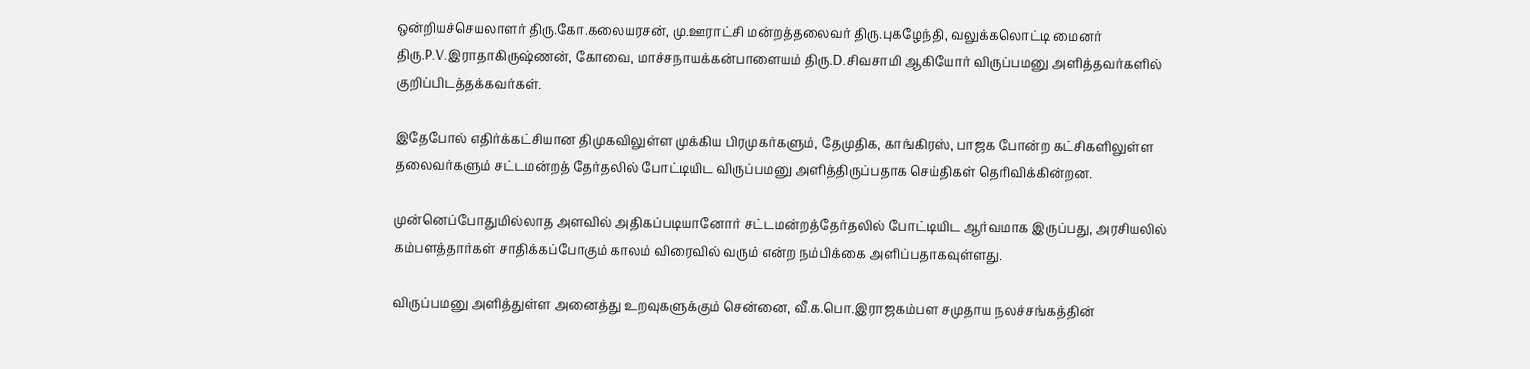ஒன்றியச்செயலாளர் திரு.கோ.கலையரசன், மு.ஊராட்சி மன்றத்தலைவர் திரு.புகழேந்தி, வலுக்கலொட்டி மைனர் திரு.P.V.இராதாகிருஷ்ணன், கோவை, மாச்சநாயக்கன்பாளையம் திரு.D.சிவசாமி ஆகியோர் விருப்பமனு அளித்தவர்களில் குறிப்பிடத்தக்கவர்கள்.

இதேபோல் எதிர்க்கட்சியான திமுகவிலுள்ள முக்கிய பிரமுகர்களும், தேமுதிக, காங்கிரஸ், பாஜக போன்ற கட்சிகளிலுள்ள தலைவர்களும் சட்டமன்றத் தேர்தலில் போட்டியிட விருப்பமனு அளித்திருப்பதாக செய்திகள் தெரிவிக்கின்றன.

முன்னெப்போதுமில்லாத அளவில் அதிகப்படியானோர் சட்டமன்றத்தேர்தலில் போட்டியிட ஆர்வமாக இருப்பது, அரசியலில் கம்பளத்தார்கள் சாதிக்கப்போகும் காலம் விரைவில் வரும் என்ற நம்பிக்கை அளிப்பதாகவுள்ளது.

விருப்பமனு அளித்துள்ள அனைத்து உறவுகளுக்கும் சென்னை, வீ.க.பொ.இராஜகம்பள சமுதாய நலச்சங்கத்தின்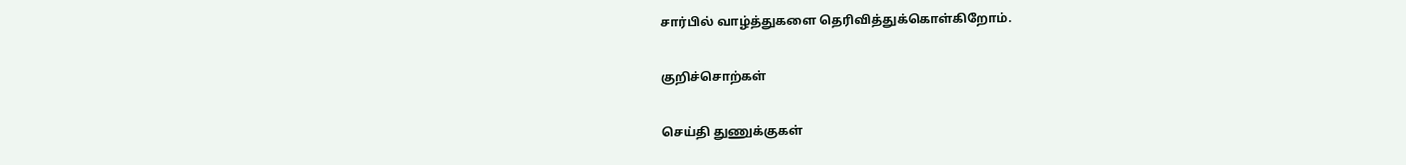சார்பில் வாழ்த்துகளை தெரிவித்துக்கொள்கிறோம்.

குறிச்சொற்கள்

செய்தி துணுக்குகள்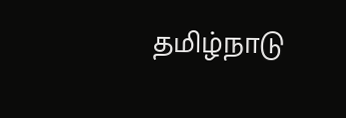தமிழ்நாடு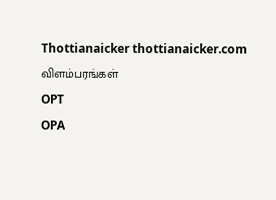Thottianaicker thottianaicker.com
விளம்பரங்கள்
OPT
OPA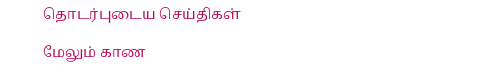தொடர்புடைய செய்திகள்

மேலும் காண